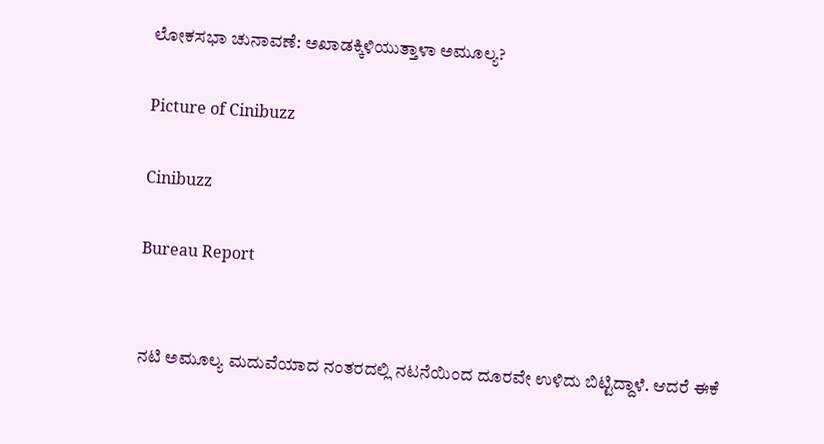ಲೋಕಸಭಾ ಚುನಾವಣೆ: ಅಖಾಡಕ್ಕಿಳಿಯುತ್ತಾಳಾ ಅಮೂಲ್ಯ?

Picture of Cinibuzz

Cinibuzz

Bureau Report


ನಟಿ ಅಮೂಲ್ಯ ಮದುವೆಯಾದ ನಂತರದಲ್ಲಿ ನಟನೆಯಿಂದ ದೂರವೇ ಉಳಿದು ಬಿಟ್ಟಿದ್ದಾಳೆ. ಆದರೆ ಈಕೆ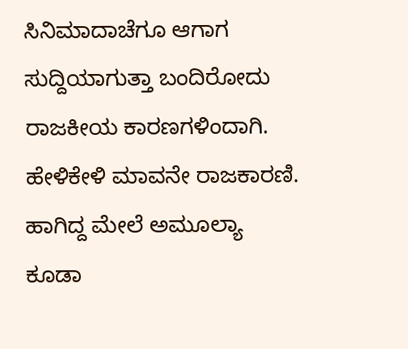ಸಿನಿಮಾದಾಚೆಗೂ ಆಗಾಗ ಸುದ್ದಿಯಾಗುತ್ತಾ ಬಂದಿರೋದು ರಾಜಕೀಯ ಕಾರಣಗಳಿಂದಾಗಿ. ಹೇಳಿಕೇಳಿ ಮಾವನೇ ರಾಜಕಾರಣಿ. ಹಾಗಿದ್ದ ಮೇಲೆ ಅಮೂಲ್ಯಾ ಕೂಡಾ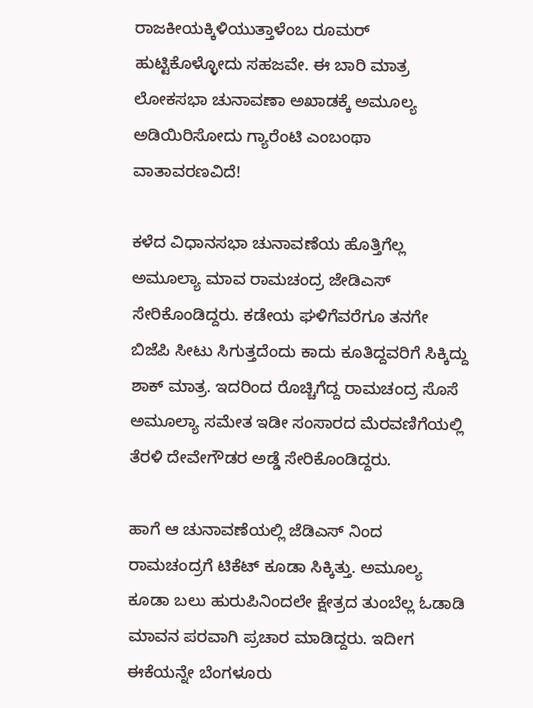ರಾಜಕೀಯಕ್ಕಿಳಿಯುತ್ತಾಳೆಂಬ ರೂಮರ್ ಹುಟ್ಟಿಕೊಳ್ಳೋದು ಸಹಜವೇ. ಈ ಬಾರಿ ಮಾತ್ರ ಲೋಕಸಭಾ ಚುನಾವಣಾ ಅಖಾಡಕ್ಕೆ ಅಮೂಲ್ಯ ಅಡಿಯಿರಿಸೋದು ಗ್ಯಾರೆಂಟಿ ಎಂಬಂಥಾ ವಾತಾವರಣವಿದೆ!

ಕಳೆದ ವಿಧಾನಸಭಾ ಚುನಾವಣೆಯ ಹೊತ್ತಿಗೆಲ್ಲ ಅಮೂಲ್ಯಾ ಮಾವ ರಾಮಚಂದ್ರ ಜೇಡಿಎಸ್ ಸೇರಿಕೊಂಡಿದ್ದರು. ಕಡೇಯ ಘಳಿಗೆವರೆಗೂ ತನಗೇ ಬಿಜೆಪಿ ಸೀಟು ಸಿಗುತ್ತದೆಂದು ಕಾದು ಕೂತಿದ್ದವರಿಗೆ ಸಿಕ್ಕಿದ್ದು ಶಾಕ್ ಮಾತ್ರ. ಇದರಿಂದ ರೊಚ್ಚಿಗೆದ್ದ ರಾಮಚಂದ್ರ ಸೊಸೆ ಅಮೂಲ್ಯಾ ಸಮೇತ ಇಡೀ ಸಂಸಾರದ ಮೆರವಣಿಗೆಯಲ್ಲಿ ತೆರಳಿ ದೇವೇಗೌಡರ ಅಡ್ಡೆ ಸೇರಿಕೊಂಡಿದ್ದರು.

ಹಾಗೆ ಆ ಚುನಾವಣೆಯಲ್ಲಿ ಜೆಡಿಎಸ್ ನಿಂದ ರಾಮಚಂದ್ರಗೆ ಟಿಕೆಟ್ ಕೂಡಾ ಸಿಕ್ಕಿತ್ತು. ಅಮೂಲ್ಯ ಕೂಡಾ ಬಲು ಹುರುಪಿನಿಂದಲೇ ಕ್ಷೇತ್ರದ ತುಂಬೆಲ್ಲ ಓಡಾಡಿ ಮಾವನ ಪರವಾಗಿ ಪ್ರಚಾರ ಮಾಡಿದ್ದರು. ಇದೀಗ ಈಕೆಯನ್ನೇ ಬೆಂಗಳೂರು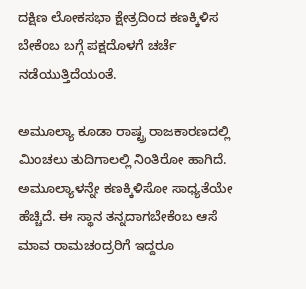ದಕ್ಷಿಣ ಲೋಕಸಭಾ ಕ್ಷೇತ್ರದಿಂದ ಕಣಕ್ಕಿಳಿಸ ಬೇಕೆಂಬ ಬಗ್ಗೆ ಪಕ್ಷದೊಳಗೆ ಚರ್ಚೆ ನಡೆಯುತ್ತಿದೆಯಂತೆ.

ಅಮೂಲ್ಯಾ ಕೂಡಾ ರಾಷ್ಟ್ರ ರಾಜಕಾರಣದಲ್ಲಿ ಮಿಂಚಲು ತುದಿಗಾಲಲ್ಲಿ ನಿಂತಿರೋ ಹಾಗಿದೆ. ಅಮೂಲ್ಯಾಳನ್ನೇ ಕಣಕ್ಕಿಳಿಸೋ ಸಾಧ್ಯತೆಯೇ ಹೆಚ್ಚಿದೆ. ಈ ಸ್ಥಾನ ತನ್ನದಾಗಬೇಕೆಂಬ ಆಸೆ ಮಾವ ರಾಮಚಂದ್ರರಿಗೆ ಇದ್ದರೂ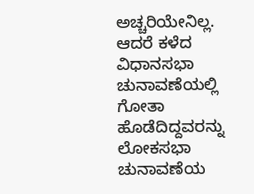ಅಚ್ಚರಿಯೇನಿಲ್ಲ. ಆದರೆ ಕಳೆದ ವಿಧಾನಸಭಾ ಚುನಾವಣೆಯಲ್ಲಿ ಗೋತಾ ಹೊಡೆದಿದ್ದವರನ್ನು ಲೋಕಸಭಾ ಚುನಾವಣೆಯ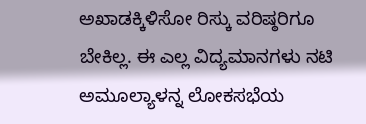ಅಖಾಡಕ್ಕಿಳಿಸೋ ರಿಸ್ಕು ವರಿಷ್ಠರಿಗೂ ಬೇಕಿಲ್ಲ. ಈ ಎಲ್ಲ ವಿದ್ಯಮಾನಗಳು ನಟಿ ಅಮೂಲ್ಯಾಳನ್ನ ಲೋಕಸಭೆಯ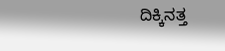ದಿಕ್ಕಿನತ್ತ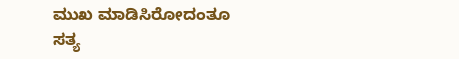ಮುಖ ಮಾಡಿಸಿರೋದಂತೂ ಸತ್ಯ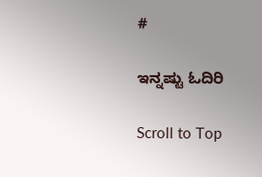#

ಇನ್ನಷ್ಟು ಓದಿರಿ

Scroll to Top